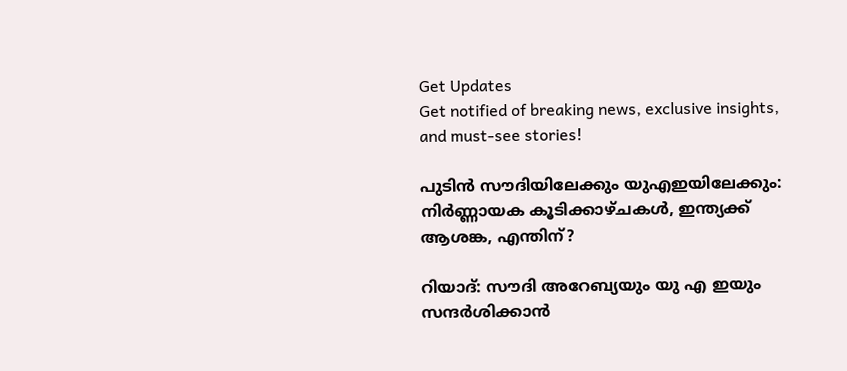Get Updates
Get notified of breaking news, exclusive insights, and must-see stories!

പുടിന്‍ സൗദിയിലേക്കും യുഎഇയിലേക്കും: നിർണ്ണായക കൂടിക്കാഴ്ചകള്‍, ഇന്ത്യക്ക് ആശങ്ക, എന്തിന്?

റിയാദ്: സൗദി അറേബ്യയും യു എ ഇയും സന്ദർശിക്കാന്‍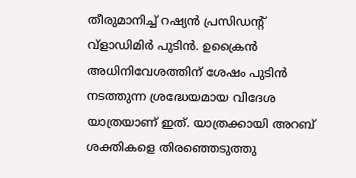തീരുമാനിച്ച് റഷ്യൻ പ്രസിഡന്റ് വ്‌ളാഡിമിർ പുടിൻ. ഉക്രൈന്‍ അധിനിവേശത്തിന് ശേഷം പുടിന്‍ നടത്തുന്ന ശ്രദ്ധേയമായ വിദേശ യാത്രയാണ് ഇത്. യാത്രക്കായി അറബ് ശക്തികളെ തിരഞ്ഞെടുത്തു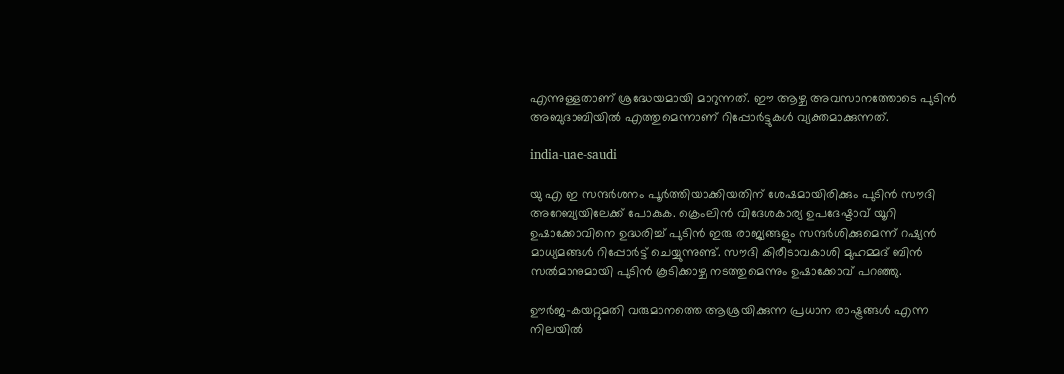എന്നുള്ളതാണ് ശ്രദ്ധേയമായി മാറുന്നത്. ഈ ആഴ്ച അവസാനത്തോടെ പുടിന്‍ അബുദാബിയില്‍ എത്തുമെന്നാണ് റിപ്പോർട്ടുകള്‍ വ്യക്തമാക്കുന്നത്.

india-uae-saudi

യു എ ഇ സന്ദർശനം പൂർത്തിയാക്കിയതിന് ശേഷമായിരിക്കും പുടിന്‍ സൗദി അറേബ്യയിലേക്ക് പോകുക. ക്രെംലിൻ വിദേശകാര്യ ഉപദേഷ്ടാവ് യൂറി ഉഷാക്കോവിനെ ഉദ്ധരിച്ച് പുടിൻ ഇരു രാജ്യങ്ങളും സന്ദർശിക്കുമെന്ന് റഷ്യൻ മാധ്യമങ്ങള്‍ റിപ്പോർട്ട് ചെയ്യുന്നുണ്ട്. സൗദി കിരീടാവകാശി മുഹമ്മദ് ബിൻ സൽമാനുമായി പുടിൻ കൂടിക്കാഴ്ച നടത്തുമെന്നും ഉഷാക്കോവ് പറഞ്ഞു.

ഊർജ-കയറ്റുമതി വരുമാനത്തെ ആശ്രയിക്കുന്ന പ്രധാന രാഷ്ട്രങ്ങള്‍ എന്ന നിലയില്‍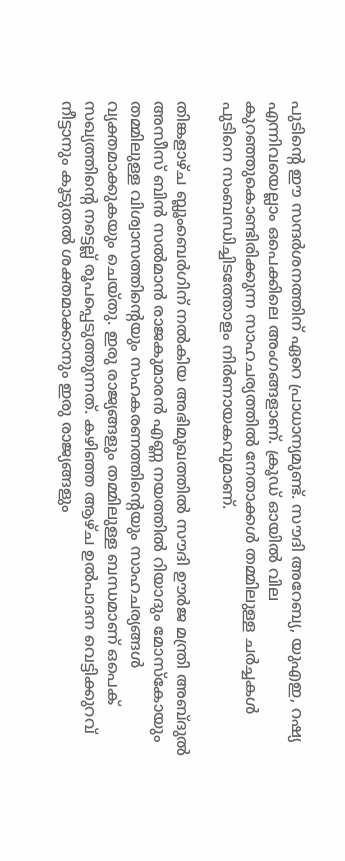പുടിന്റെ ഈ സന്ദർശനത്തിന് ഏറെ പ്രാധാന്യമുണ്ട്. സൗദി അറേബ്യ, യുഎഇ, റഷ്യ എന്നിവയെല്ലാം ഒപെക്കിലെ അംഗങ്ങളാണ്. ക്രൂഡ് ഓയില്‍ വില കുറഞ്ഞുകൊണ്ടിരിക്കുന്ന സാഹചര്യത്തില്‍ നേതാക്കൾ തമ്മിലുള്ള ചർച്ചകൾ പുടിനെ സംബന്ധിച്ചിടത്തോളം നിർണായകവുമാണ്.

തിങ്കളാഴ്ച ബ്ലൂംബെർഗിന് നൽകിയ അഭിമുഖത്തിൽ സൗദി ഊർജ മന്ത്രി അബ്ദുൽ അസീസ് ബിൻ സൽമാൻ രാജകുമാരൻ എണ്ണ നയത്തിൽ റിയാദും മോസ്കോയും തമ്മിലുള്ള വിശ്വാസത്തിന്റെയും സഹകരണത്തിന്റെയും സാഹചര്യങ്ങള്‍ വ്യക്തമാക്കുകയും ചെയ്തു. ഇരു രാജ്യങ്ങളും തമ്മിലുള്ള ബന്ധമാണ് ഒപെക് സഖ്യത്തിന്റെ നട്ടെല്ല് രൂപപ്പെടുത്തുന്നത്. കഴിഞ്ഞ ആഴ്ച ഉൽപാദന വെട്ടിക്കുറവ് നീട്ടാനും കൂടുതല്‍ ശക്തമാക്കാനും ഇരു രാജ്യങ്ങളും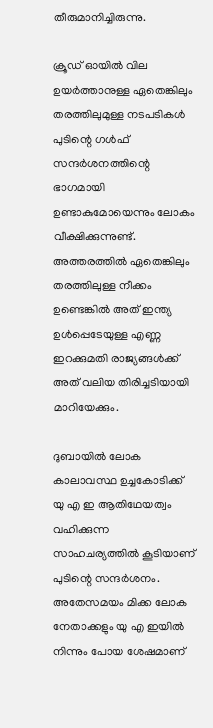തീരുമാനിച്ചിരുന്നു.

ക്രൂഡ് ഓയില്‍ വില ഉയർത്താനുള്ള ഏതെങ്കിലും തരത്തിലുമുള്ള നടപടികള്‍ പുടിന്റെ ഗള്‍ഫ് സന്ദർശനത്തിന്റെ ഭാഗമായി ഉണ്ടാകുമോയെന്നും ലോകം വീക്ഷിക്കുന്നുണ്ട്. അത്തരത്തില്‍ ഏതെങ്കിലും തരത്തിലുള്ള നീക്കം ഉണ്ടെങ്കില്‍ അത് ഇന്ത്യ ഉള്‍പ്പെടേയുള്ള എണ്ണ ഇറക്കുമതി രാജ്യങ്ങള്‍ക്ക് അത് വലിയ തിരിച്ചടിയായി മാറിയേക്കും.

ദുബായിൽ ലോക കാലാവസ്ഥ ഉച്ചകോടിക്ക് യു എ ഇ ആതിഥേയത്വം വഹിക്കുന്ന സാഹചര്യത്തില്‍ കൂടിയാണ് പുടിന്റെ സന്ദർശനം. അതേസമയം മിക്ക ലോക നേതാക്കളും യു എ ഇയില്‍ നിന്നും പോയ ശേഷമാണ്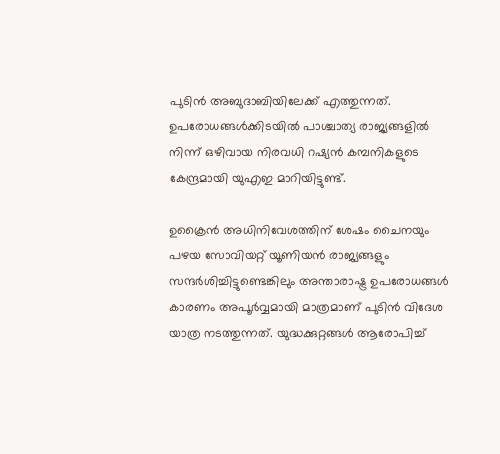പുടിന്‍ അബുദാബിയിലേക്ക് എത്തുന്നത്. ഉപരോധങ്ങൾക്കിടയിൽ പാശ്ചാത്യ രാജ്യങ്ങളിൽ നിന്ന് ഒഴിവായ നിരവധി റഷ്യൻ കമ്പനികളുടെ കേന്ദ്രമായി യുഎഇ മാറിയിട്ടുണ്ട്.

ഉക്രൈന്‍ അധിനിവേശത്തിന് ശേഷം ചൈനയും പഴയ സോവിയറ്റ് യൂണിയന്‍ രാജ്യങ്ങളും സന്ദർശിച്ചിട്ടുണ്ടെങ്കിലും അന്താരാഷ്ട്ര ഉപരോധങ്ങള്‍ കാരണം അപൂർവ്വമായി മാത്രമാണ് പുടിന്‍ വിദേശ യാത്ര നടത്തുന്നത്. യുദ്ധക്കുറ്റങ്ങൾ ആരോപിച്ച്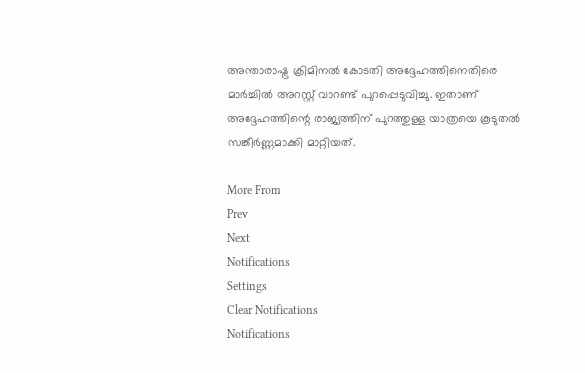അന്താരാഷ്ട്ര ക്രിമിനൽ കോടതി അദ്ദേഹത്തിനെതിരെ മാർച്ചിൽ അറസ്റ്റ് വാറണ്ട് പുറപ്പെടുവിച്ചു. ഇതാണ് അദ്ദേഹത്തിന്റെ രാജ്യത്തിന് പുറത്തുള്ള യാത്രയെ കൂടുതൽ സങ്കീർണ്ണമാക്കി മാറ്റിയത്.

More From
Prev
Next
Notifications
Settings
Clear Notifications
Notifications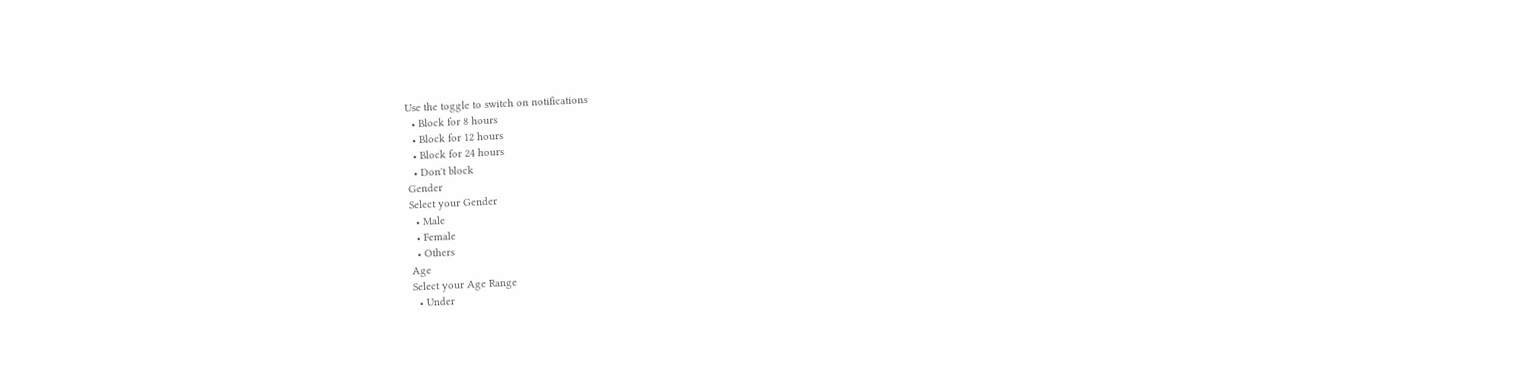Use the toggle to switch on notifications
  • Block for 8 hours
  • Block for 12 hours
  • Block for 24 hours
  • Don't block
Gender
Select your Gender
  • Male
  • Female
  • Others
Age
Select your Age Range
  • Under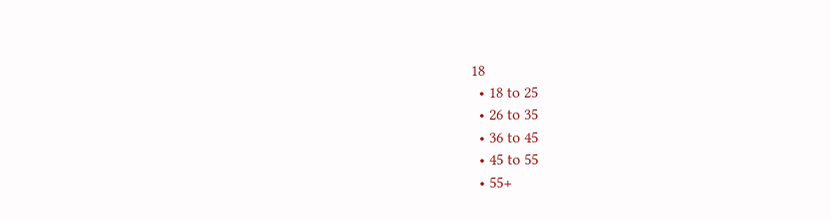18
  • 18 to 25
  • 26 to 35
  • 36 to 45
  • 45 to 55
  • 55+